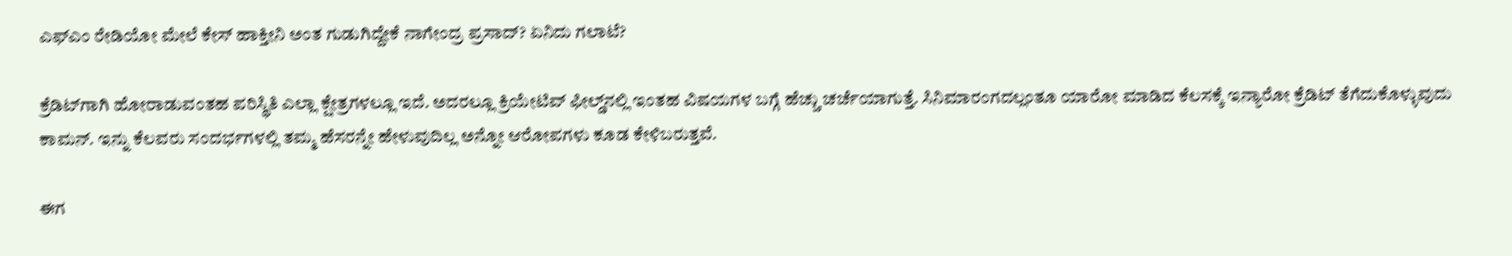ಎಫ್‌ಎಂ ರೇಡಿಯೋ ಮೇಲೆ ಕೇಸ್ ಹಾಕ್ತೀನಿ ಅಂತ ಗುಡುಗಿದ್ದೇಕೆ ನಾಗೇಂದ್ರ ಪ್ರಸಾದ್? ಏನಿದು ಗಲಾಟೆ?

ಕ್ರೆಡಿಟ್‌ಗಾಗಿ ಹೋರಾಡುವಂತಹ ಪರಿಸ್ಥಿತಿ ಎಲ್ಲಾ ಕ್ಷೇತ್ರಗಳಲ್ಲೂ ಇದೆ. ಅದರಲ್ಲೂ ಕ್ರಿಯೇಟಿವ್ ಫೀಲ್ಡ್‌ನಲ್ಲಿ ಇಂತಹ ವಿಷಯಗಳ ಬಗ್ಗೆ ಹೆಚ್ಚು ಚರ್ಚೆಯಾಗುತ್ತೆ. ಸಿನಿಮಾರಂಗದಲ್ಲಂತೂ ಯಾರೋ ಮಾಡಿದ ಕೆಲಸಕ್ಕೆ ಇನ್ಯಾರೋ ಕ್ರೆಡಿಟ್ ತೆಗೆದುಕೊಳ್ಳುವುದು ಕಾಮನ್. ಇನ್ನು ಕೆಲವರು ಸಂದರ್ಭಗಳಲ್ಲಿ ತಮ್ಮ ಹೆಸರನ್ನೇ ಹೇಳುವುದಿಲ್ಲ ಅನ್ನೋ ಆರೋಪಗಳು ಕೂಡ ಕೇಳಿಬರುತ್ತವೆ.

ಈಗ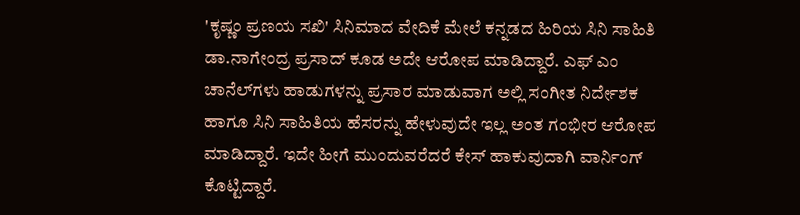'ಕೃಷ್ಣಂ ಪ್ರಣಯ ಸಖಿ' ಸಿನಿಮಾದ ವೇದಿಕೆ ಮೇಲೆ ಕನ್ನಡದ ಹಿರಿಯ ಸಿನಿ ಸಾಹಿತಿ ಡಾ.ನಾಗೇಂದ್ರ ಪ್ರಸಾದ್ ಕೂಡ ಅದೇ ಆರೋಪ ಮಾಡಿದ್ದಾರೆ. ಎಫ್‌ ಎಂ ಚಾನೆಲ್‌ಗಳು ಹಾಡುಗಳನ್ನು ಪ್ರಸಾರ ಮಾಡುವಾಗ ಅಲ್ಲಿ ಸಂಗೀತ ನಿರ್ದೇಶಕ ಹಾಗೂ ಸಿನಿ ಸಾಹಿತಿಯ ಹೆಸರನ್ನು ಹೇಳುವುದೇ ಇಲ್ಲ ಅಂತ ಗಂಭೀರ ಆರೋಪ ಮಾಡಿದ್ದಾರೆ. ಇದೇ ಹೀಗೆ ಮುಂದುವರೆದರೆ ಕೇಸ್ ಹಾಕುವುದಾಗಿ ವಾರ್ನಿಂಗ್ ಕೊಟ್ಟಿದ್ದಾರೆ.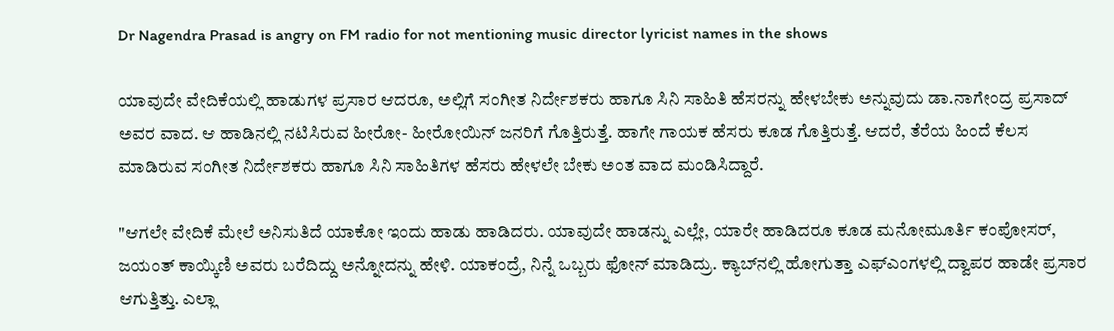Dr Nagendra Prasad is angry on FM radio for not mentioning music director lyricist names in the shows

ಯಾವುದೇ ವೇದಿಕೆಯಲ್ಲಿ ಹಾಡುಗಳ ಪ್ರಸಾರ ಆದರೂ, ಅಲ್ಲಿಗೆ ಸಂಗೀತ ನಿರ್ದೇಶಕರು ಹಾಗೂ ಸಿನಿ ಸಾಹಿತಿ ಹೆಸರನ್ನು ಹೇಳಬೇಕು ಅನ್ನುವುದು ಡಾ.ನಾಗೇಂದ್ರ ಪ್ರಸಾದ್ ಅವರ ವಾದ. ಆ ಹಾಡಿನಲ್ಲಿ ನಟಿಸಿರುವ ಹೀರೋ- ಹೀರೋಯಿನ್ ಜನರಿಗೆ ಗೊತ್ತಿರುತ್ತೆ. ಹಾಗೇ ಗಾಯಕ ಹೆಸರು ಕೂಡ ಗೊತ್ತಿರುತ್ತೆ. ಆದರೆ, ತೆರೆಯ ಹಿಂದೆ ಕೆಲಸ ಮಾಡಿರುವ ಸಂಗೀತ ನಿರ್ದೇಶಕರು ಹಾಗೂ ಸಿನಿ ಸಾಹಿತಿಗಳ ಹೆಸರು ಹೇಳಲೇ ಬೇಕು ಅಂತ ವಾದ ಮಂಡಿಸಿದ್ದಾರೆ.

"ಆಗಲೇ ವೇದಿಕೆ ಮೇಲೆ ಅನಿಸುತಿದೆ ಯಾಕೋ ಇಂದು ಹಾಡು ಹಾಡಿದರು. ಯಾವುದೇ ಹಾಡನ್ನು ಎಲ್ಲೇ, ಯಾರೇ ಹಾಡಿದರೂ ಕೂಡ ಮನೋಮೂರ್ತಿ ಕಂಪೋಸರ್, ಜಯಂತ್ ಕಾಯ್ಕಿಣಿ ಅವರು ಬರೆದಿದ್ದು ಅನ್ನೋದನ್ನು ಹೇಳಿ. ಯಾಕಂದ್ರೆ, ನಿನ್ನೆ ಒಬ್ಬರು ಫೋನ್ ಮಾಡಿದ್ರು. ಕ್ಯಾಬ್‌ನಲ್ಲಿ ಹೋಗುತ್ತಾ ಎಫ್‌ಎಂಗಳಲ್ಲಿ ದ್ವಾಪರ ಹಾಡೇ ಪ್ರಸಾರ ಆಗುತ್ತಿತ್ತು. ಎಲ್ಲಾ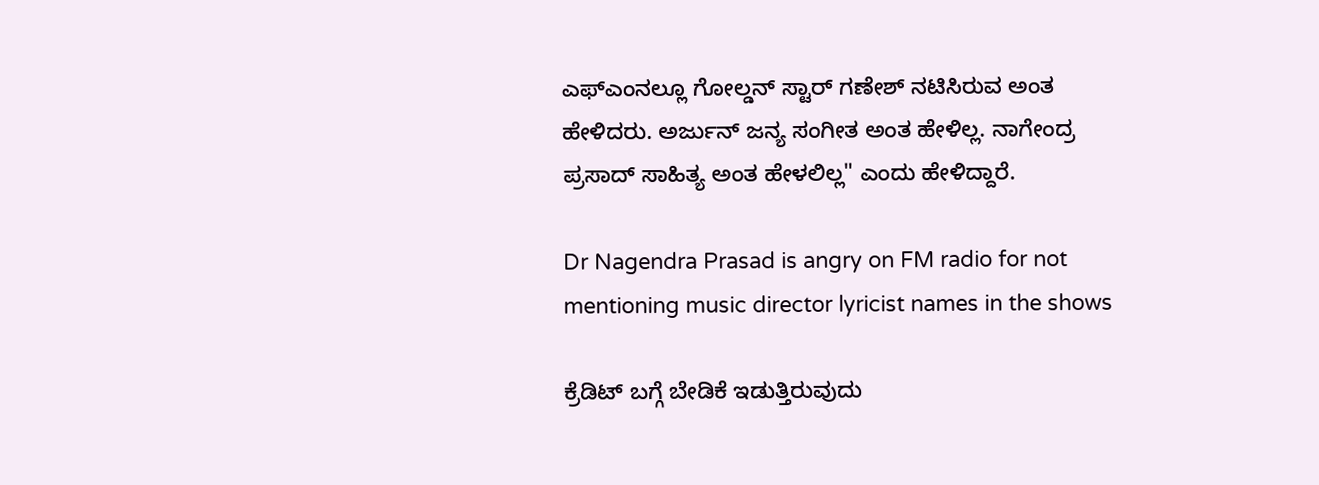ಎಫ್‌ಎಂನಲ್ಲೂ ಗೋಲ್ಡನ್ ಸ್ಟಾರ್ ಗಣೇಶ್ ನಟಿಸಿರುವ ಅಂತ ಹೇಳಿದರು. ಅರ್ಜುನ್ ಜನ್ಯ ಸಂಗೀತ ಅಂತ ಹೇಳಿಲ್ಲ. ನಾಗೇಂದ್ರ ಪ್ರಸಾದ್ ಸಾಹಿತ್ಯ ಅಂತ ಹೇಳಲಿಲ್ಲ" ಎಂದು ಹೇಳಿದ್ದಾರೆ.

Dr Nagendra Prasad is angry on FM radio for not mentioning music director lyricist names in the shows

ಕ್ರೆಡಿಟ್‌ ಬಗ್ಗೆ ಬೇಡಿಕೆ ಇಡುತ್ತಿರುವುದು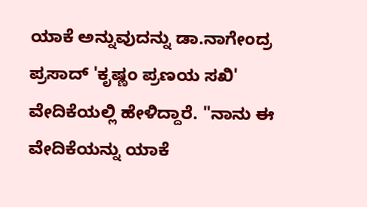ಯಾಕೆ ಅನ್ನುವುದನ್ನು ಡಾ.ನಾಗೇಂದ್ರ ಪ್ರಸಾದ್ 'ಕೃಷ್ಣಂ ಪ್ರಣಯ ಸಖಿ' ವೇದಿಕೆಯಲ್ಲಿ ಹೇಳಿದ್ದಾರೆ. "ನಾನು ಈ ವೇದಿಕೆಯನ್ನು ಯಾಕೆ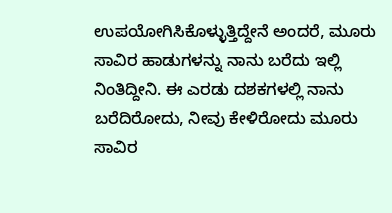ಉಪಯೋಗಿಸಿಕೊಳ್ಳುತ್ತಿದ್ದೇನೆ ಅಂದರೆ, ಮೂರು ಸಾವಿರ ಹಾಡುಗಳನ್ನು ನಾನು ಬರೆದು ಇಲ್ಲಿ ನಿಂತಿದ್ದೀನಿ. ಈ ಎರಡು ದಶಕಗಳಲ್ಲಿ ನಾನು ಬರೆದಿರೋದು, ನೀವು ಕೇಳಿರೋದು ಮೂರು ಸಾವಿರ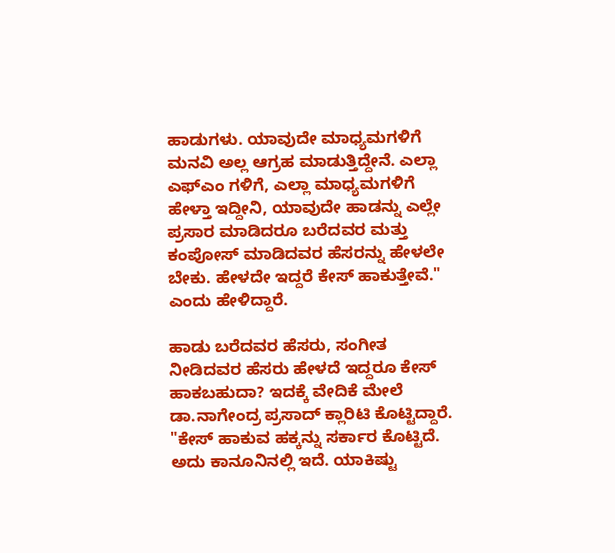ಹಾಡುಗಳು. ಯಾವುದೇ ಮಾಧ್ಯಮಗಳಿಗೆ ಮನವಿ ಅಲ್ಲ ಆಗ್ರಹ ಮಾಡುತ್ತಿದ್ದೇನೆ. ಎಲ್ಲಾ ಎಫ್‌ಎಂ ಗಳಿಗೆ, ಎಲ್ಲಾ ಮಾಧ್ಯಮಗಳಿಗೆ ಹೇಳ್ತಾ ಇದ್ದೀನಿ, ಯಾವುದೇ ಹಾಡನ್ನು ಎಲ್ಲೇ ಪ್ರಸಾರ ಮಾಡಿದರೂ ಬರೆದವರ ಮತ್ತು ಕಂಪೋಸ್ ಮಾಡಿದವರ ಹೆಸರನ್ನು ಹೇಳಲೇ ಬೇಕು. ಹೇಳದೇ ಇದ್ದರೆ ಕೇಸ್ ಹಾಕುತ್ತೇವೆ." ಎಂದು ಹೇಳಿದ್ದಾರೆ.

ಹಾಡು ಬರೆದವರ ಹೆಸರು, ಸಂಗೀತ ನೀಡಿದವರ ಹೆಸರು ಹೇಳದೆ ಇದ್ದರೂ ಕೇಸ್ ಹಾಕಬಹುದಾ? ಇದಕ್ಕೆ ವೇದಿಕೆ ಮೇಲೆ ಡಾ.ನಾಗೇಂದ್ರ ಪ್ರಸಾದ್ ಕ್ಲಾರಿಟಿ ಕೊಟ್ಟಿದ್ದಾರೆ. "ಕೇಸ್ ಹಾಕುವ ಹಕ್ಕನ್ನು ಸರ್ಕಾರ ಕೊಟ್ಟಿದೆ. ಅದು ಕಾನೂನಿನಲ್ಲಿ ಇದೆ. ಯಾಕಿಷ್ಟು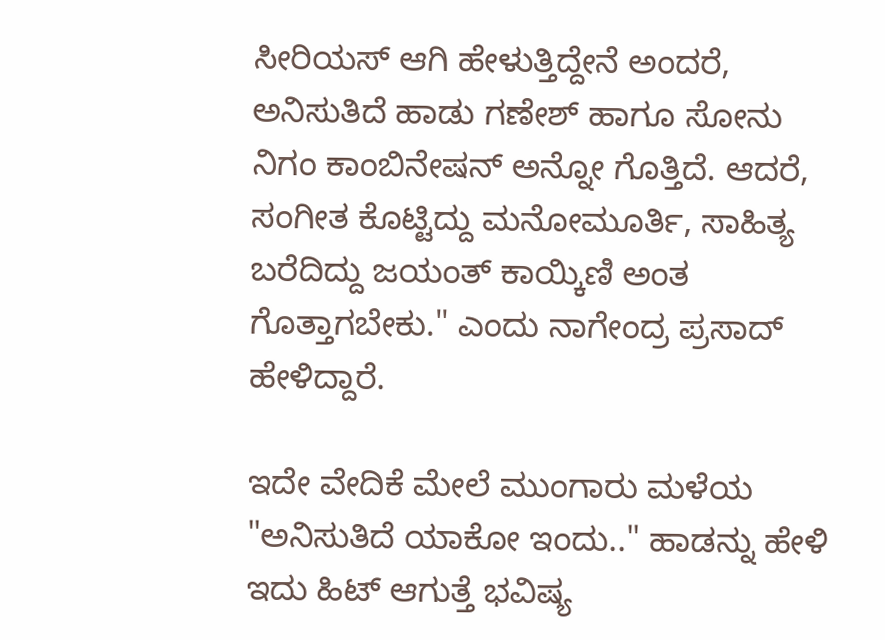ಸೀರಿಯಸ್ ಆಗಿ ಹೇಳುತ್ತಿದ್ದೇನೆ ಅಂದರೆ, ಅನಿಸುತಿದೆ ಹಾಡು ಗಣೇಶ್ ಹಾಗೂ ಸೋನು ನಿಗಂ ಕಾಂಬಿನೇಷನ್ ಅನ್ನೋ ಗೊತ್ತಿದೆ. ಆದರೆ, ಸಂಗೀತ ಕೊಟ್ಟಿದ್ದು ಮನೋಮೂರ್ತಿ, ಸಾಹಿತ್ಯ ಬರೆದಿದ್ದು ಜಯಂತ್ ಕಾಯ್ಕಿಣಿ ಅಂತ ಗೊತ್ತಾಗಬೇಕು." ಎಂದು ನಾಗೇಂದ್ರ ಪ್ರಸಾದ್ ಹೇಳಿದ್ದಾರೆ.

ಇದೇ ವೇದಿಕೆ ಮೇಲೆ ಮುಂಗಾರು ಮಳೆಯ "ಅನಿಸುತಿದೆ ಯಾಕೋ ಇಂದು.." ಹಾಡನ್ನು ಹೇಳಿ ಇದು ಹಿಟ್ ಆಗುತ್ತೆ ಭವಿಷ್ಯ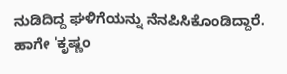ನುಡಿದಿದ್ದ ಘಳಿಗೆಯನ್ನು ನೆನಪಿಸಿಕೊಂಡಿದ್ದಾರೆ. ಹಾಗೇ 'ಕೃಷ್ಣಂ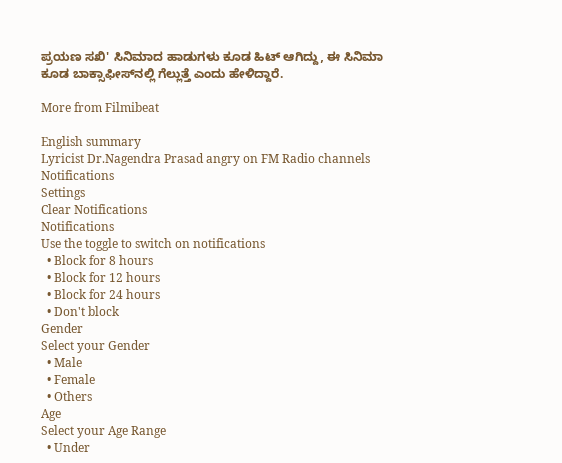ಪ್ರಯಣ ಸಖಿ' ಸಿನಿಮಾದ ಹಾಡುಗಳು ಕೂಡ ಹಿಟ್ ಆಗಿದ್ದು, ಈ ಸಿನಿಮಾ ಕೂಡ ಬಾಕ್ಸಾಫೀಸ್‌ನಲ್ಲಿ ಗೆಲ್ಲುತ್ತೆ ಎಂದು ಹೇಳಿದ್ದಾರೆ.

More from Filmibeat

English summary
Lyricist Dr.Nagendra Prasad angry on FM Radio channels
Notifications
Settings
Clear Notifications
Notifications
Use the toggle to switch on notifications
  • Block for 8 hours
  • Block for 12 hours
  • Block for 24 hours
  • Don't block
Gender
Select your Gender
  • Male
  • Female
  • Others
Age
Select your Age Range
  • Under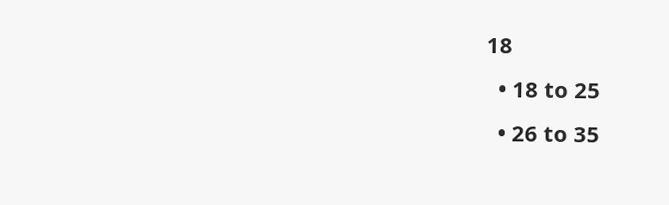18
  • 18 to 25
  • 26 to 35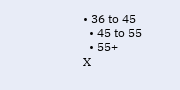• 36 to 45
  • 45 to 55
  • 55+
X